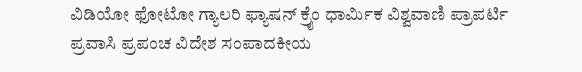ವಿಡಿಯೋ ಫೋಟೋ ಗ್ಯಾಲರಿ ಫ್ಯಾಷನ್ ಕ್ರೈಂ ಧಾರ್ಮಿಕ ವಿಶ್ವವಾಣಿ ಪ್ರಾಪರ್ಟಿ ಪ್ರವಾಸಿ ಪ್ರಪಂಚ ವಿದೇಶ ಸಂಪಾದಕೀಯ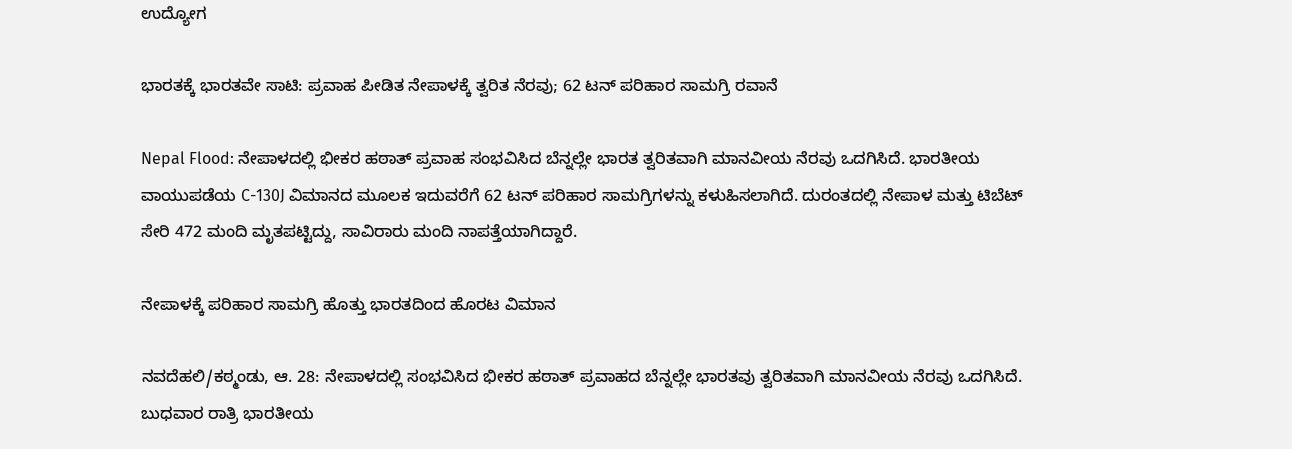ಉದ್ಯೋಗ

ಭಾರತಕ್ಕೆ ಭಾರತವೇ ಸಾಟಿ: ಪ್ರವಾಹ ಪೀಡಿತ ನೇಪಾಳಕ್ಕೆ ತ್ವರಿತ ನೆರವು; 62 ಟನ್ ಪರಿಹಾರ ಸಾಮಗ್ರಿ ರವಾನೆ

Nepal Flood: ನೇಪಾಳದಲ್ಲಿ ಭೀಕರ ಹಠಾತ್ ಪ್ರವಾಹ ಸಂಭವಿಸಿದ ಬೆನ್ನಲ್ಲೇ ಭಾರತ ತ್ವರಿತವಾಗಿ ಮಾನವೀಯ ನೆರವು ಒದಗಿಸಿದೆ. ಭಾರತೀಯ ವಾಯುಪಡೆಯ C-130J ವಿಮಾನದ ಮೂಲಕ ಇದುವರೆಗೆ 62 ಟನ್ ಪರಿಹಾರ ಸಾಮಗ್ರಿಗಳನ್ನು ಕಳುಹಿಸಲಾಗಿದೆ. ದುರಂತದಲ್ಲಿ ನೇಪಾಳ ಮತ್ತು ಟಿಬೆಟ್ ಸೇರಿ 472 ಮಂದಿ ಮೃತಪಟ್ಟಿದ್ದು, ಸಾವಿರಾರು ಮಂದಿ ನಾಪತ್ತೆಯಾಗಿದ್ದಾರೆ.

ನೇಪಾಳಕ್ಕೆ ಪರಿಹಾರ ಸಾಮಗ್ರಿ ಹೊತ್ತು ಭಾರತದಿಂದ ಹೊರಟ ವಿಮಾನ

ನವದೆಹಲಿ/ಕಠ್ಮಂಡು, ಆ. 28: ನೇಪಾಳದಲ್ಲಿ ಸಂಭವಿಸಿದ ಭೀಕರ ಹಠಾತ್ ಪ್ರವಾಹದ ಬೆನ್ನಲ್ಲೇ ಭಾರತವು ತ್ವರಿತವಾಗಿ ಮಾನವೀಯ ನೆರವು ಒದಗಿಸಿದೆ. ಬುಧವಾರ ರಾತ್ರಿ ಭಾರತೀಯ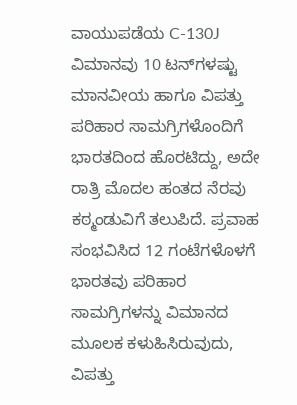ವಾಯುಪಡೆಯ C-130J ವಿಮಾನವು 10 ಟನ್‌ಗಳಷ್ಟು ಮಾನವೀಯ ಹಾಗೂ ವಿಪತ್ತು ಪರಿಹಾರ ಸಾಮಗ್ರಿಗಳೊಂದಿಗೆ ಭಾರತದಿಂದ ಹೊರಟಿದ್ದು, ಅದೇ ರಾತ್ರಿ ಮೊದಲ ಹಂತದ ನೆರವು ಕಠ್ಮಂಡುವಿಗೆ ತಲುಪಿದೆ. ಪ್ರವಾಹ ಸಂಭವಿಸಿದ 12 ಗಂಟೆಗಳೊಳಗೆ ಭಾರತವು ಪರಿಹಾರ ಸಾಮಗ್ರಿಗಳನ್ನು ವಿಮಾನದ ಮೂಲಕ ಕಳುಹಿಸಿರುವುದು, ವಿಪತ್ತು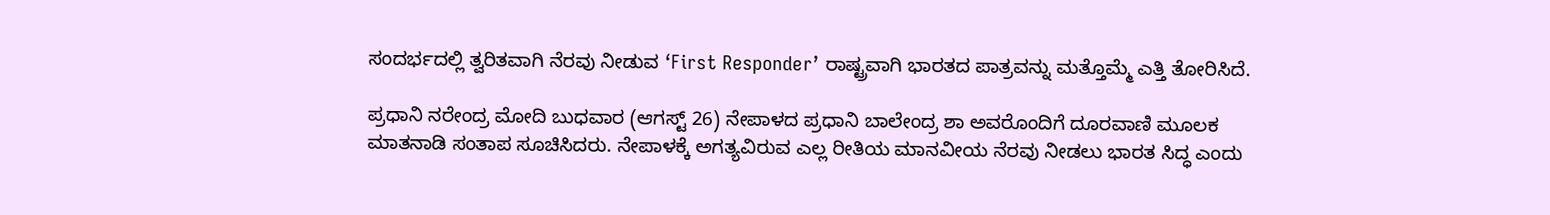ಸಂದರ್ಭದಲ್ಲಿ ತ್ವರಿತವಾಗಿ ನೆರವು ನೀಡುವ ‘First Responder’ ರಾಷ್ಟ್ರವಾಗಿ ಭಾರತದ ಪಾತ್ರವನ್ನು ಮತ್ತೊಮ್ಮೆ ಎತ್ತಿ ತೋರಿಸಿದೆ.

ಪ್ರಧಾನಿ ನರೇಂದ್ರ ಮೋದಿ ಬುಧವಾರ (ಆಗಸ್ಟ್‌ 26) ನೇಪಾಳದ ಪ್ರಧಾನಿ ಬಾಲೇಂದ್ರ ಶಾ ಅವರೊಂದಿಗೆ ದೂರವಾಣಿ ಮೂಲಕ ಮಾತನಾಡಿ ಸಂತಾಪ ಸೂಚಿಸಿದರು. ನೇಪಾಳಕ್ಕೆ ಅಗತ್ಯವಿರುವ ಎಲ್ಲ ರೀತಿಯ ಮಾನವೀಯ ನೆರವು ನೀಡಲು ಭಾರತ ಸಿದ್ಧ ಎಂದು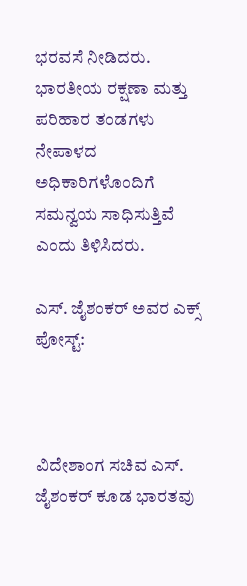ಭರವಸೆ ನೀಡಿದರು. ಭಾರತೀಯ ರಕ್ಷಣಾ ಮತ್ತು ಪರಿಹಾರ ತಂಡಗಳು ನೇಪಾಳದ ಅಧಿಕಾರಿಗಳೊಂದಿಗೆ ಸಮನ್ವಯ ಸಾಧಿಸುತ್ತಿವೆ ಎಂದು ತಿಳಿಸಿದರು.

ಎಸ್‌. ಜೈಶಂಕರ್‌ ಅವರ ಎಕ್ಸ್‌ ಪೋಸ್ಟ್‌:



ವಿದೇಶಾಂಗ ಸಚಿವ ಎಸ್. ಜೈಶಂಕರ್ ಕೂಡ ಭಾರತವು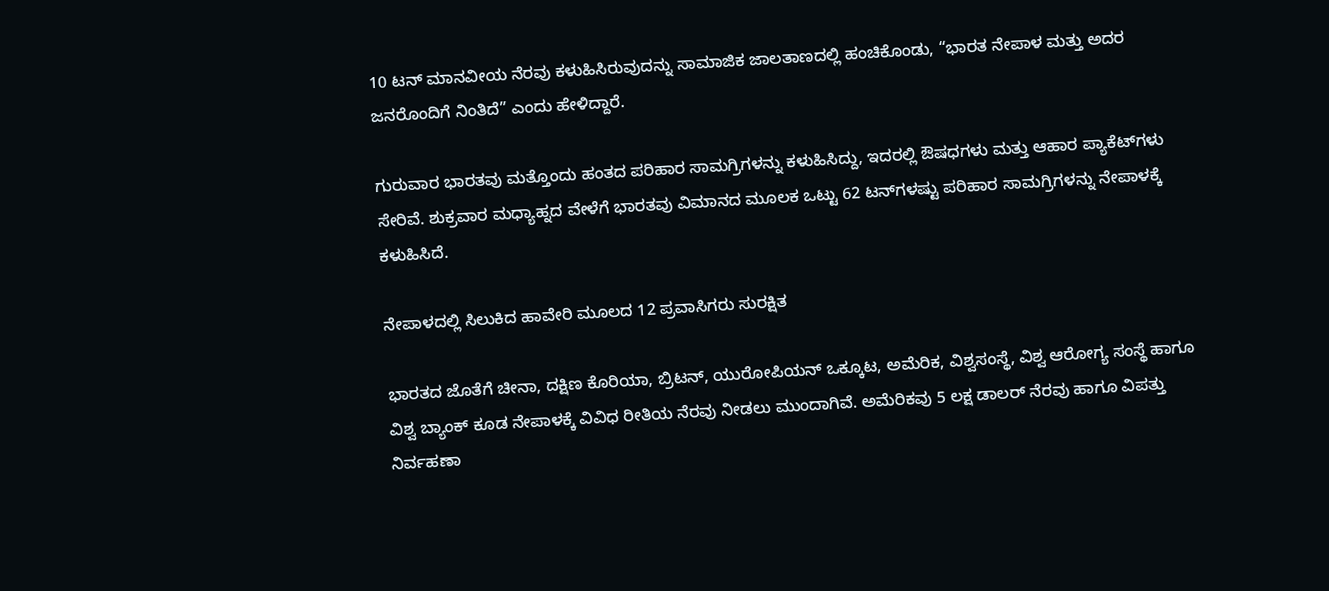10 ಟನ್ ಮಾನವೀಯ ನೆರವು ಕಳುಹಿಸಿರುವುದನ್ನು ಸಾಮಾಜಿಕ ಜಾಲತಾಣದಲ್ಲಿ ಹಂಚಿಕೊಂಡು, “ಭಾರತ ನೇಪಾಳ ಮತ್ತು ಅದರ ಜನರೊಂದಿಗೆ ನಿಂತಿದೆ” ಎಂದು ಹೇಳಿದ್ದಾರೆ.

ಗುರುವಾರ ಭಾರತವು ಮತ್ತೊಂದು ಹಂತದ ಪರಿಹಾರ ಸಾಮಗ್ರಿಗಳನ್ನು ಕಳುಹಿಸಿದ್ದು, ಇದರಲ್ಲಿ ಔಷಧಗಳು ಮತ್ತು ಆಹಾರ ಪ್ಯಾಕೆಟ್‌ಗಳು ಸೇರಿವೆ. ಶುಕ್ರವಾರ ಮಧ್ಯಾಹ್ನದ ವೇಳೆಗೆ ಭಾರತವು ವಿಮಾನದ ಮೂಲಕ ಒಟ್ಟು 62 ಟನ್‌ಗಳಷ್ಟು ಪರಿಹಾರ ಸಾಮಗ್ರಿಗಳನ್ನು ನೇಪಾಳಕ್ಕೆ ಕಳುಹಿಸಿದೆ.

ನೇಪಾಳದಲ್ಲಿ ಸಿಲುಕಿದ ಹಾವೇರಿ ಮೂಲದ 12 ಪ್ರವಾಸಿಗರು ಸುರಕ್ಷಿತ

ಭಾರತದ ಜೊತೆಗೆ ಚೀನಾ, ದಕ್ಷಿಣ ಕೊರಿಯಾ, ಬ್ರಿಟನ್, ಯುರೋಪಿಯನ್ ಒಕ್ಕೂಟ, ಅಮೆರಿಕ, ವಿಶ್ವಸಂಸ್ಥೆ, ವಿಶ್ವ ಆರೋಗ್ಯ ಸಂಸ್ಥೆ ಹಾಗೂ ವಿಶ್ವ ಬ್ಯಾಂಕ್ ಕೂಡ ನೇಪಾಳಕ್ಕೆ ವಿವಿಧ ರೀತಿಯ ನೆರವು ನೀಡಲು ಮುಂದಾಗಿವೆ. ಅಮೆರಿಕವು 5 ಲಕ್ಷ ಡಾಲರ್ ನೆರವು ಹಾಗೂ ವಿಪತ್ತು ನಿರ್ವಹಣಾ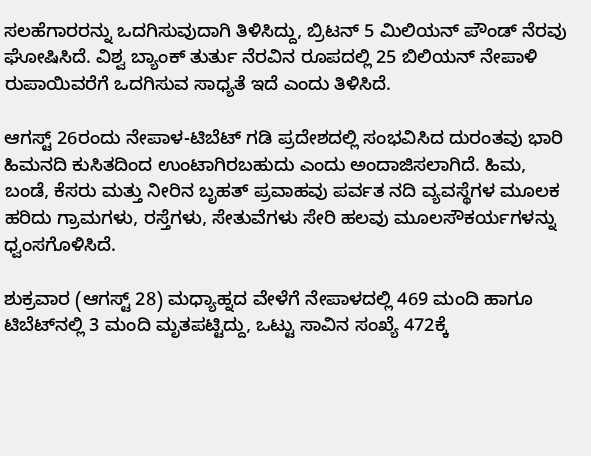ಸಲಹೆಗಾರರನ್ನು ಒದಗಿಸುವುದಾಗಿ ತಿಳಿಸಿದ್ದು, ಬ್ರಿಟನ್ 5 ಮಿಲಿಯನ್ ಪೌಂಡ್ ನೆರವು ಘೋಷಿಸಿದೆ. ವಿಶ್ವ ಬ್ಯಾಂಕ್ ತುರ್ತು ನೆರವಿನ ರೂಪದಲ್ಲಿ 25 ಬಿಲಿಯನ್ ನೇಪಾಳಿ ರುಪಾಯಿವರೆಗೆ ಒದಗಿಸುವ ಸಾಧ್ಯತೆ ಇದೆ ಎಂದು ತಿಳಿಸಿದೆ.

ಆಗಸ್ಟ್ 26ರಂದು ನೇಪಾಳ-ಟಿಬೆಟ್ ಗಡಿ ಪ್ರದೇಶದಲ್ಲಿ ಸಂಭವಿಸಿದ ದುರಂತವು ಭಾರಿ ಹಿಮನದಿ ಕುಸಿತದಿಂದ ಉಂಟಾಗಿರಬಹುದು ಎಂದು ಅಂದಾಜಿಸಲಾಗಿದೆ. ಹಿಮ, ಬಂಡೆ, ಕೆಸರು ಮತ್ತು ನೀರಿನ ಬೃಹತ್‌ ಪ್ರವಾಹವು ಪರ್ವತ ನದಿ ವ್ಯವಸ್ಥೆಗಳ ಮೂಲಕ ಹರಿದು ಗ್ರಾಮಗಳು, ರಸ್ತೆಗಳು, ಸೇತುವೆಗಳು ಸೇರಿ ಹಲವು ಮೂಲಸೌಕರ್ಯಗಳನ್ನು ಧ್ವಂಸಗೊಳಿಸಿದೆ.

ಶುಕ್ರವಾರ (ಆಗಸ್ಟ್‌ 28) ಮಧ್ಯಾಹ್ನದ ವೇಳೆಗೆ ನೇಪಾಳದಲ್ಲಿ 469 ಮಂದಿ ಹಾಗೂ ಟಿಬೆಟ್‌ನಲ್ಲಿ 3 ಮಂದಿ ಮೃತಪಟ್ಟಿದ್ದು, ಒಟ್ಟು ಸಾವಿನ ಸಂಖ್ಯೆ 472ಕ್ಕೆ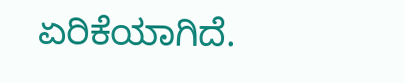ಏರಿಕೆಯಾಗಿದೆ.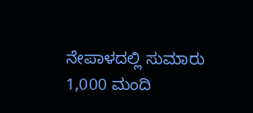ನೇಪಾಳದಲ್ಲಿ ಸುಮಾರು 1,000 ಮಂದಿ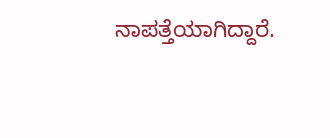ನಾಪತ್ತೆಯಾಗಿದ್ದಾರೆ.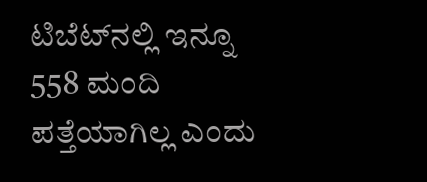ಟಿಬೆಟ್‌ನಲ್ಲಿ ಇನ್ನೂ 558 ಮಂದಿ ಪತ್ತೆಯಾಗಿಲ್ಲ ಎಂದು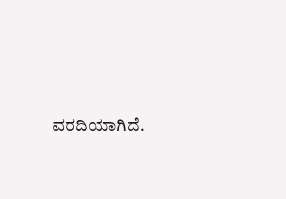ವರದಿಯಾಗಿದೆ.